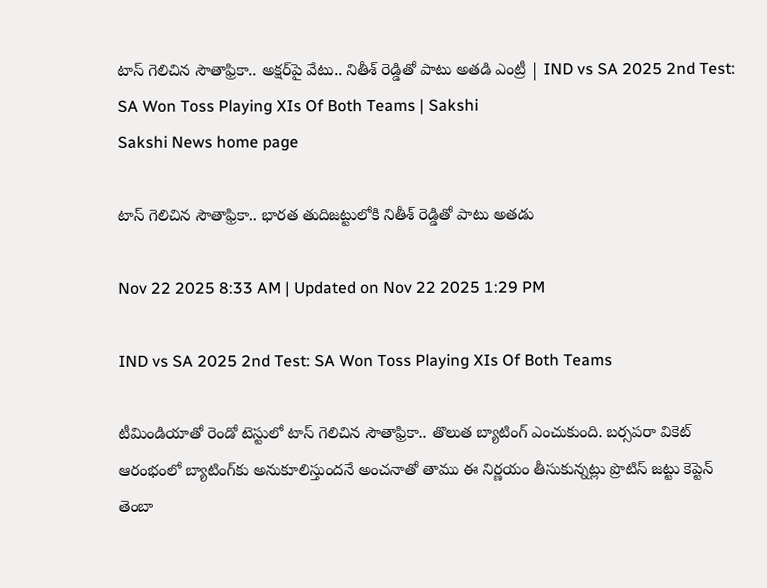టాస్‌ గెలిచిన సౌతాఫ్రికా.. అక్షర్‌పై వేటు.. నితీశ్‌ రెడ్డితో పాటు అతడి ఎంట్రీ | IND vs SA 2025 2nd Test: SA Won Toss Playing XIs Of Both Teams | Sakshi
Sakshi News home page

టాస్‌ గెలిచిన సౌతాఫ్రికా.. భారత తుదిజట్టులోకి నితీశ్‌ రెడ్డితో పాటు అతడు

Nov 22 2025 8:33 AM | Updated on Nov 22 2025 1:29 PM

IND vs SA 2025 2nd Test: SA Won Toss Playing XIs Of Both Teams

టీమిండియాతో రెండో టెస్టులో టాస్‌ గెలిచిన సౌతాఫ్రికా.. తొలుత బ్యాటింగ్‌ ఎంచుకుంది. బర్సపరా వికెట్‌ ఆరంభంలో బ్యాటింగ్‌కు అనుకూలిస్తుందనే అంచనాతో తాము ఈ నిర్ణయం తీసుకున్నట్లు ప్రొటిస్‌ జట్టు కెప్టెన్‌ తెంబా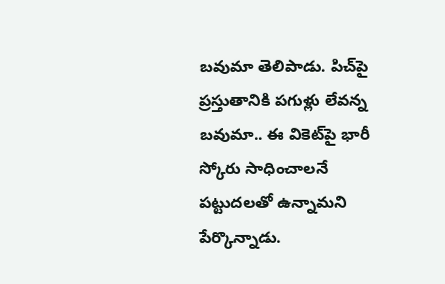బవుమా తెలిపాడు. పిచ్‌పై ప్రస్తుతానికి పగుళ్లు లేవన్న బవుమా.. ఈ వికెట్‌పై భారీ స్కోరు సాధించాలనే పట్టుదలతో ఉన్నామని పేర్కొన్నాడు.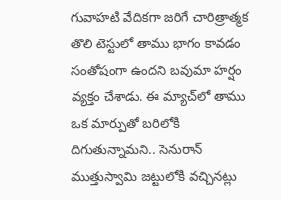గువాహటి వేదికగా జరిగే చారిత్రాత్మక తొలి టెస్టులో తాము భాగం కావడం సంతోషంగా ఉందని బవుమా హర్షం వ్యక్తం చేశాడు. ఈ మ్యాచ్‌లో తాము ఒక మార్పుతో బరిలోకి దిగుతున్నామని.. సెనురాన్‌ ముత్తుస్వామి జట్టులోకి వచ్చినట్లు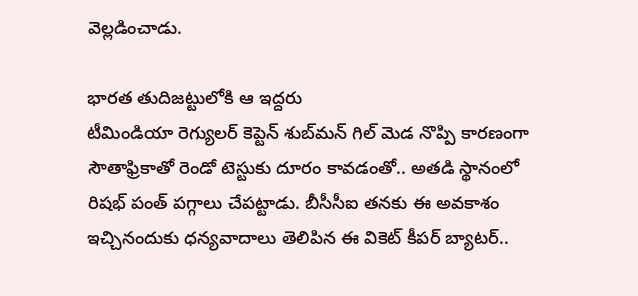వెల్లడించాడు.

భారత తుదిజట్టులోకి ఆ ఇద్దరు
టీమిండియా రెగ్యులర్‌ కెప్టెన్‌ శుబ్‌మన్‌ గిల్‌ మెడ నొప్పి కారణంగా సౌతాఫ్రికాతో రెండో టెస్టుకు దూరం కావడంతో.. అతడి స్థానంలో రిషభ్‌ పంత్‌ పగ్గాలు చేపట్టాడు. బీసీసీఐ తనకు ఈ అవకాశం ఇచ్చినందుకు ధన్యవాదాలు తెలిపిన ఈ వికెట్‌ కీపర్‌ బ్యాటర్‌..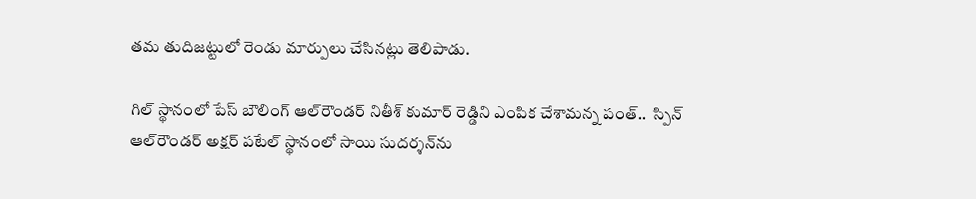తమ తుదిజట్టులో రెండు మార్పులు చేసినట్లు తెలిపాడు.

గిల్‌ స్థానంలో పేస్‌ బౌలింగ్‌ ఆల్‌రౌండర్‌ నితీశ్‌ కుమార్‌ రెడ్డిని ఎంపిక చేశామన్న పంత్‌..  స్పిన్‌ ఆల్‌రౌండర్‌ అక్షర్‌ పటేల్‌ స్థానంలో సాయి సుదర్శన్‌ను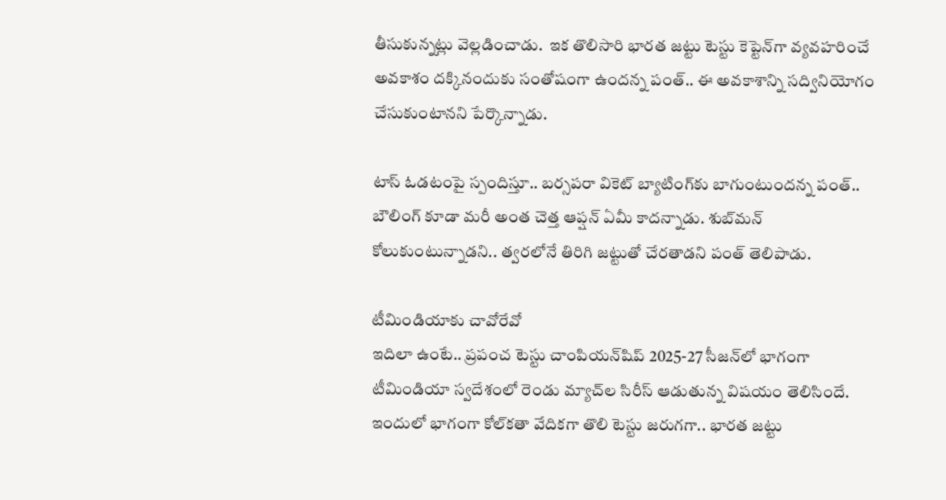తీసుకున్నట్లు వెల్లడించాడు.  ఇక తొలిసారి భారత జట్టు టెస్టు కెప్టెన్‌గా వ్యవహరించే అవకాశం దక్కినందుకు సంతోషంగా ఉందన్న పంత్‌.. ఈ అవకాశాన్ని సద్వినియోగం చేసుకుంటానని పేర్కొన్నాడు.

టాస్‌ ఓడటంపై స్పందిస్తూ.. బర్సపరా వికెట్‌ బ్యాటింగ్‌కు బాగుంటుందన్న పంత్‌.. బౌలింగ్‌ కూడా మరీ అంత చెత్త ఆప్షన్‌ ఏమీ కాదన్నాడు. శుబ్‌మన్‌ కోలుకుంటున్నాడని.. త్వరలోనే తిరిగి జట్టుతో చేరతాడని పంత్‌ తెలిపాడు.

టీమిండియాకు చావోరేవో
ఇదిలా ఉంటే.. ప్రపంచ టెస్టు చాంపియన్‌షిప్‌ 2025-27 సీజన్‌లో భాగంగా టీమిండియా స్వదేశంలో రెండు మ్యాచ్‌ల సిరీస్‌ ఆడుతున్న విషయం తెలిసిందే. ఇందులో భాగంగా కోల్‌కతా వేదికగా తొలి టెస్టు జరుగగా.. భారత జట్టు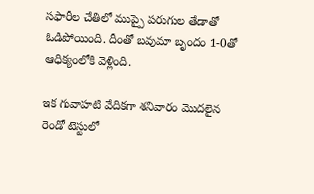సఫారీల చేతిలో ముప్పై పరుగుల తేడాతో ఓడిపోయింది. దీంతో బవుమా బృందం 1-0తో ఆధిక్యంలోకి వెళ్లింది.

ఇక గువాహటి వేదికగా శనివారం మొదలైన రెండో టెస్టులో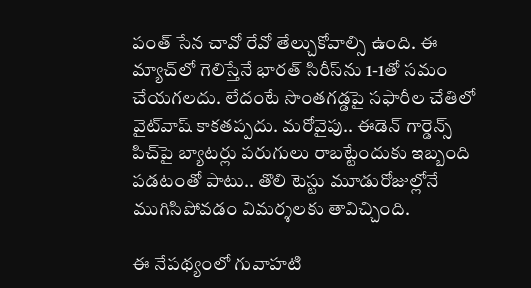పంత్‌ సేన చావో రేవో తేల్చుకోవాల్సి ఉంది. ఈ మ్యాచ్‌లో గెలిస్తేనే భారత్‌ సిరీస్‌ను 1-1తో సమం చేయగలదు. లేదంటే సొంతగడ్డపై సఫారీల చేతిలో వైట్‌వాష్‌ కాకతప్పదు. మరోవైపు.. ఈడెన్‌ గార్డెన్స్‌ పిచ్‌పై బ్యాటర్లు పరుగులు రాబట్టేందుకు ఇబ్బంది పడటంతో పాటు.. తొలి టెస్టు మూడురోజుల్లోనే ముగిసిపోవడం విమర్శలకు తావిచ్చింది.

ఈ నేపథ్యంలో గువాహటి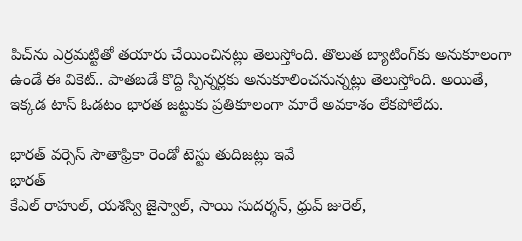పిచ్‌ను ఎర్రమట్టితో తయారు చేయించినట్లు తెలుస్తోంది. తొలుత బ్యాటింగ్‌కు అనుకూలంగా ఉండే ఈ వికెట్‌.. పాతబడే కొద్ది స్పిన్నర్లకు అనుకూలించనున్నట్లు తెలుస్తోంది. అయితే, ఇక్కడ టాస్‌ ఓడటం భారత జట్టుకు ప్రతికూలంగా మారే అవకాశం లేకపోలేదు.

భారత్‌ వర్సెస్‌ సౌతాఫ్రికా రెండో టెస్టు తుదిజట్లు ఇవే
భారత్‌
కేఎల్‌ రాహుల్, యశస్వి జైస్వాల్, సాయి సుదర్శన్, ధ్రువ్ జురెల్,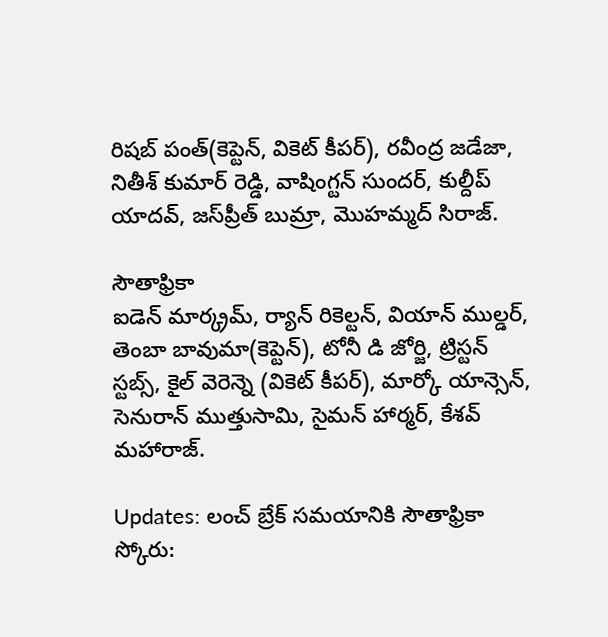రిషబ్ పంత్(కెప్టెన్‌, వికెట్‌ కీపర్‌), రవీంద్ర జడేజా, నితీశ్‌ కుమార్ రెడ్డి, వాషింగ్టన్ సుందర్, కుల్దీప్ యాదవ్, జస్‌ప్రీత్‌ బుమ్రా, మొహమ్మద్‌ సిరాజ్‌.

సౌతాఫ్రికా
ఐడెన్ మార్క్రమ్‌, ర్యాన్ రికెల్టన్, వియాన్ ముల్డర్, తెంబా బావుమా(కెప్టెన్‌), టోనీ డి జోర్జి, ట్రిస్టన్ స్టబ్స్, కైల్ వెరెన్నె (వికెట్‌ కీపర్‌), మార్కో యాన్సెన్, సెనురాన్ ముత్తుసామి, సైమన్ హార్మర్, కేశవ్ మహారాజ్.

Updates: లంచ్‌ బ్రేక్‌ సమయానికి సౌతాఫ్రికా స్కోరు: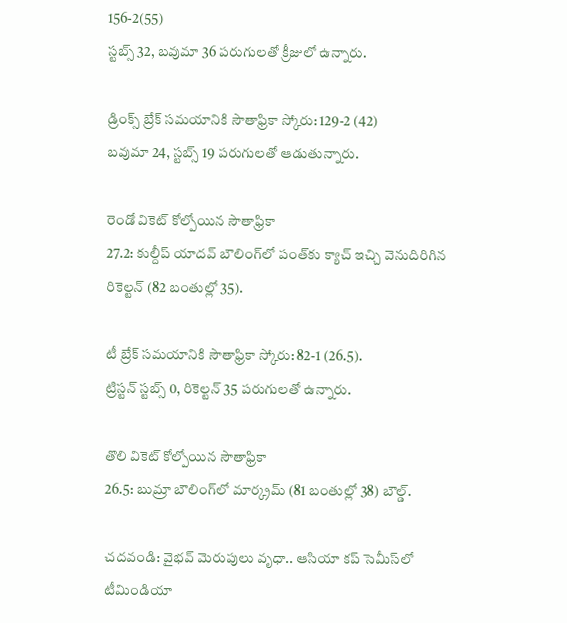156-2(55)
స్టబ్స్‌ 32, బవుమా 36 పరుగులతో క్రీజులో ఉన్నారు.

డ్రింక్స్‌ బ్రేక్‌ సమయానికి సౌతాఫ్రికా స్కోరు: 129-2 (42)
బవుమా 24, స్టబ్స్‌ 19 పరుగులతో ఆడుతున్నారు.

రెండో వికెట్‌ కోల్పోయిన సౌతాఫ్రికా
27.2: కుల్దీప్‌ యాదవ్‌ బౌలింగ్‌లో పంత్‌కు క్యాచ్‌ ఇచ్చి వెనుదిరిగిన రికెల్టన్‌ (82 బంతుల్లో 35).

టీ బ్రేక్‌ సమయానికి సౌతాఫ్రికా స్కోరు: 82-1 (26.5).
ట్రిస్టన్‌ స్టబ్స్‌ 0, రికెల్టన్‌ 35 పరుగులతో ఉన్నారు.

తొలి వికెట్‌ కోల్పోయిన సౌతాఫ్రికా
26.5: బుమ్రా బౌలింగ్‌లో మార్క్రమ్‌ (81 బంతుల్లో 38) బౌల్డ్‌.

చదవండి: వైభవ్‌ మెరుపులు వృధా.. ఆసియా కప్‌ సెమీస్‌లో టీమిండియా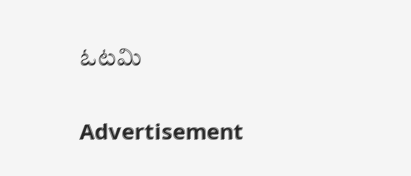ఓటమి

Advertisement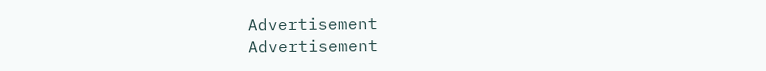Advertisement
Advertisement